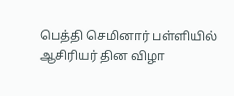பெத்தி செமினார் பள்ளியில் ஆசிரியர் தின விழா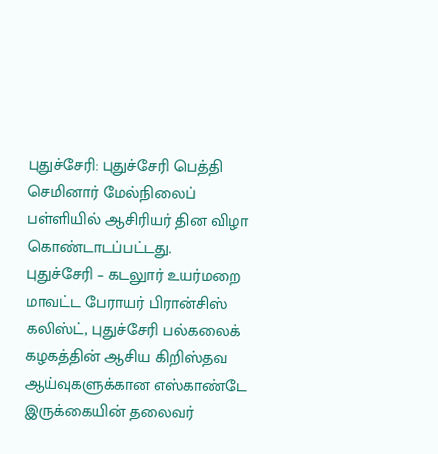புதுச்சேரி: புதுச்சேரி பெத்தி செமினார் மேல்நிலைப் பள்ளியில் ஆசிரியர் தின விழா கொண்டாடப்பட்டது.
புதுச்சேரி – கடலுார் உயர்மறை மாவட்ட பேராயர் பிரான்சிஸ் கலிஸ்ட், புதுச்சேரி பல்கலைக் கழகத்தின் ஆசிய கிறிஸ்தவ ஆய்வுகளுக்கான எஸ்காண்டே இருக்கையின் தலைவர்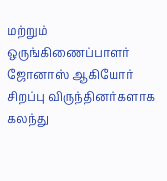மற்றும் ஒருங்கிணைப்பாளர் ஜோனாஸ் ஆகியோர் சிறப்பு விருந்தினர்களாக கலந்து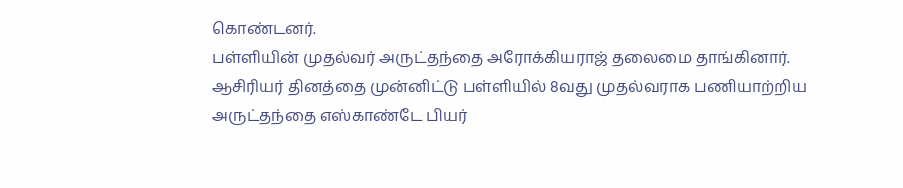கொண்டனர்.
பள்ளியின் முதல்வர் அருட்தந்தை அரோக்கியராஜ் தலைமை தாங்கினார். ஆசிரியர் தினத்தை முன்னிட்டு பள்ளியில் 8வது முதல்வராக பணியாற்றிய அருட்தந்தை எஸ்காண்டே பியர்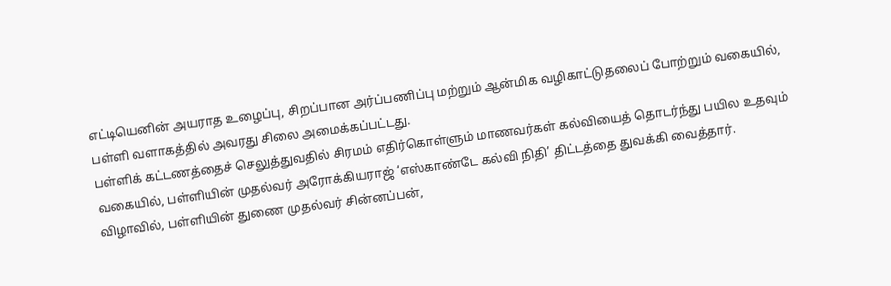எட்டியெனின் அயராத உழைப்பு, சிறப்பான அர்ப்பணிப்பு மற்றும் ஆன்மிக வழிகாட்டுதலைப் போற்றும் வகையில், பள்ளி வளாகத்தில் அவரது சிலை அமைக்கப்பட்டது.
பள்ளிக் கட்டணத்தைச் செலுத்துவதில் சிரமம் எதிர்கொள்ளும் மாணவர்கள் கல்வியைத் தொடர்ந்து பயில உதவும் வகையில், பள்ளியின் முதல்வர் அரோக்கியராஜ் ‘எஸ்காண்டே கல்வி நிதி’ திட்டத்தை துவக்கி வைத்தார்.
விழாவில், பள்ளியின் துணை முதல்வர் சின்னப்பன்,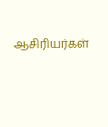ஆசிரியர்கள்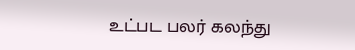உட்பட பலர் கலந்து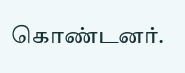கொண்டனர்.